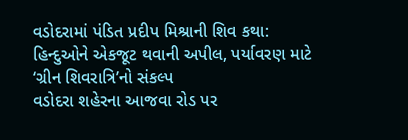વડોદરામાં પંડિત પ્રદીપ મિશ્રાની શિવ કથા: હિન્દુઓને એકજૂટ થવાની અપીલ, પર્યાવરણ માટે ‘ગ્રીન શિવરાત્રિ’નો સંકલ્પ
વડોદરા શહેરના આજવા રોડ પર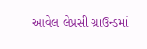આવેલ લેપ્રસી ગ્રાઉન્ડમાં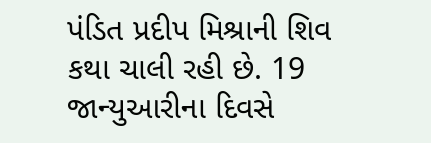પંડિત પ્રદીપ મિશ્રાની શિવ કથા ચાલી રહી છે. 19 જાન્યુઆરીના દિવસે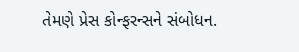તેમણે પ્રેસ કોન્ફરન્સને સંબોધન.